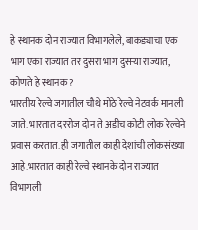हे स्थानक दोन राज्यात विभागलेले, बाकड्याचा एक भाग एका राज्यात तर दुसरा भाग दुसऱ्या राज्यात, कोणते हे स्थानक ?
भारतीय रेल्वे जगातील चौथे मोठे रेल्वे नेटवर्क मानली जाते. भारतात दररोज दोन ते अडीच कोटी लोक रेल्वेने प्रवास करतात. ही जगातील काही देशांची लोकसंख्या आहे.भारतात काही रेल्वे स्थानके दोन राज्यात विभागली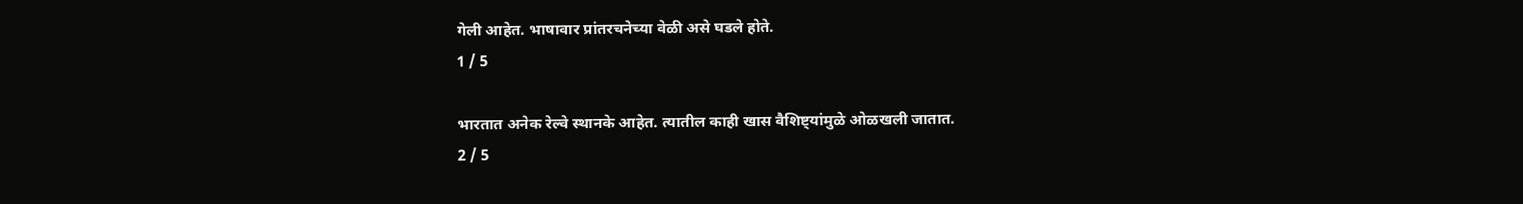गेली आहेत. भाषावार प्रांतरचनेच्या वेळी असे घडले होते.
1 / 5

भारतात अनेक रेल्वे स्थानके आहेत. त्यातील काही खास वैशिष्ट्यांमुळे ओळखली जातात.
2 / 5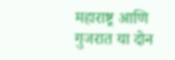महाराष्ट्र आणि गुजरात या दोन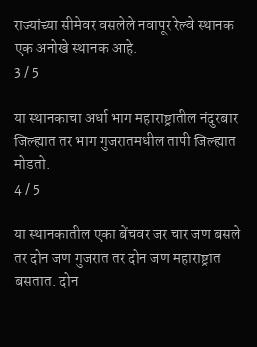राज्यांच्या सीमेवर वसलेले नवापूर रेल्वे स्थानक एक अनोखे स्थानक आहे.
3 / 5

या स्थानकाचा अर्धा भाग महाराष्ट्रातील नंदुरबार जिल्ह्यात तर भाग गुजरातमधील तापी जिल्ह्यात मोडतो.
4 / 5

या स्थानकातील एका बेंचवर जर चार जण बसले तर दोन जण गुजरात तर दोन जण महाराष्ट्रात बसतात. दोन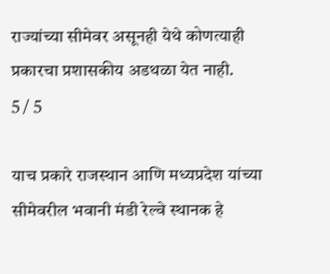राज्यांच्या सीमेवर असूनही येथे कोणत्याही प्रकारचा प्रशासकीय अडथळा येत नाही.
5 / 5

याच प्रकारे राजस्थान आणि मध्यप्रदेश यांच्या सीमेवरील भवानी मंडी रेल्वे स्थानक हे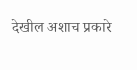देखील अशाच प्रकारे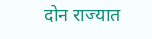दोन राज्यात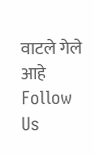वाटले गेले आहे
Follow Us